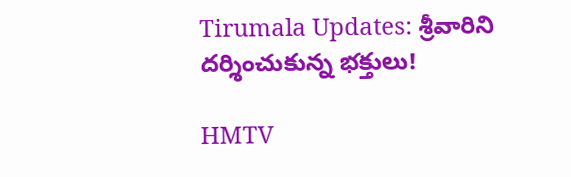Tirumala Updates: శ్రీవారిని దర్శించుకున్న భక్తులు!

HMTV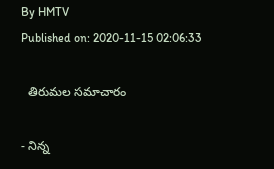By HMTV
Published on: 2020-11-15 02:06:33

  తిరుమల సమాచారం

- నిన్న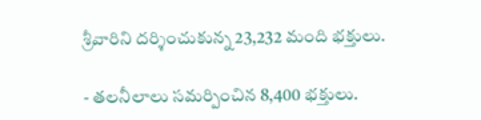శ్రీవారిని దర్శించుకున్న 23,232 మంది భక్తులు.

- తలనీలాలు సమర్పించిన 8,400 భక్తులు.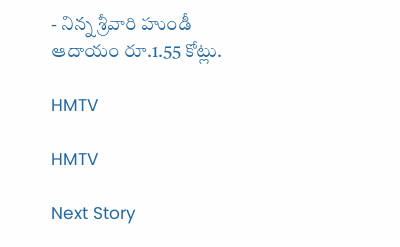- నిన్న శ్రీవారి హుండీ ఆదాయం రూ.1.55 కోట్లు.

HMTV

HMTV

Next Story